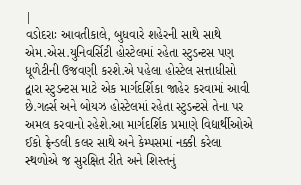|
વડોદરાઃ આવતીકાલે, બુધવારે શહેરની સાથે સાથે એમ.એસ.યુનિવર્સિટી હોસ્ટેલમાં રહેતા સ્ટુડન્ટસ પણ ધૂળેટીની ઉજવણી કરશે.એ પહેલા હોસ્ટેલ સત્તાધીસો દ્વારા સ્ટુડન્ટસ માટે એક માર્ગદર્શિકા જાહેર કરવામાં આવી છે.ગર્લ્સ અને બોયઝ હોસ્ટેલમાં રહેતા સ્ટુડન્ટસે તેના પર અમલ કરવાનો રહેશે.આ માર્ગદર્શિક પ્રમાણે વિદ્યાર્થીઓએ ઈકો ફ્રેન્ડલી કલર સાથે અને કેમ્પસમાં નક્કી કરેલા સ્થળોએ જ સુરક્ષિત રીતે અને શિસ્તનું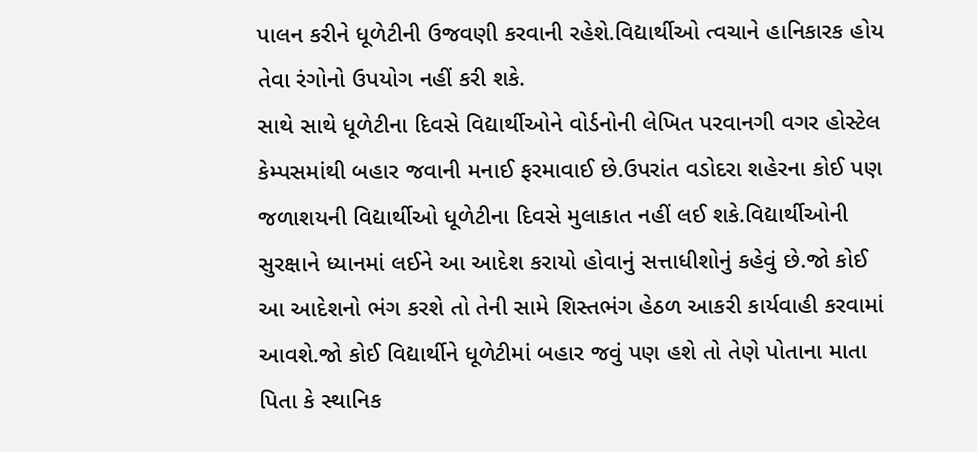પાલન કરીને ધૂળેટીની ઉજવણી કરવાની રહેશે.વિદ્યાર્થીઓ ત્વચાને હાનિકારક હોય તેવા રંગોનો ઉપયોગ નહીં કરી શકે.
સાથે સાથે ધૂળેટીના દિવસે વિદ્યાર્થીઓને વોર્ડનોની લેખિત પરવાનગી વગર હોસ્ટેલ કેમ્પસમાંથી બહાર જવાની મનાઈ ફરમાવાઈ છે.ઉપરાંત વડોદરા શહેરના કોઈ પણ જળાશયની વિદ્યાર્થીઓ ધૂળેટીના દિવસે મુલાકાત નહીં લઈ શકે.વિદ્યાર્થીઓની સુરક્ષાને ધ્યાનમાં લઈને આ આદેશ કરાયો હોવાનું સત્તાધીશોનું કહેવું છે.જો કોઈ આ આદેશનો ભંગ કરશે તો તેની સામે શિસ્તભંગ હેઠળ આકરી કાર્યવાહી કરવામાં આવશે.જો કોઈ વિદ્યાર્થીને ધૂળેટીમાં બહાર જવું પણ હશે તો તેણે પોતાના માતા પિતા કે સ્થાનિક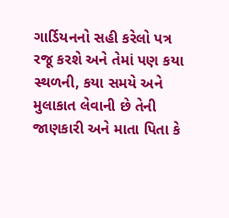ગાર્ડિયનનો સહી કરેલો પત્ર રજૂ કરશે અને તેમાં પણ કયા સ્થળની, કયા સમયે અને મુલાકાત લેવાની છે તેની જાણકારી અને માતા પિતા કે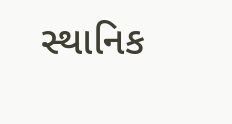સ્થાનિક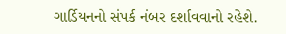ગાર્ડિયનનો સંપર્ક નંબર દર્શાવવાનો રહેશે.